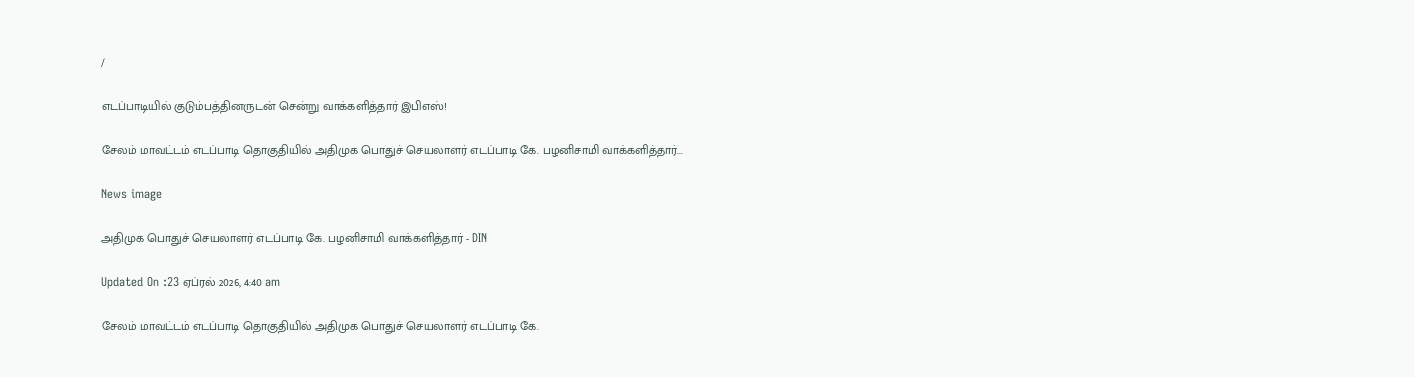/

எடப்பாடியில் குடும்பத்தினருடன் சென்று வாக்களித்தார் இபிஎஸ்!

சேலம் மாவட்டம் எடப்பாடி தொகுதியில் அதிமுக பொதுச் செயலாளர் எடப்பாடி கே. பழனிசாமி வாக்களித்தார்...

News image

அதிமுக பொதுச் செயலாளர் எடப்பாடி கே. பழனிசாமி வாக்களித்தார் - DIN

Updated On :23 ஏப்ரல் 2026, 4:40 am

சேலம் மாவட்டம் எடப்பாடி தொகுதியில் அதிமுக பொதுச் செயலாளர் எடப்பாடி கே.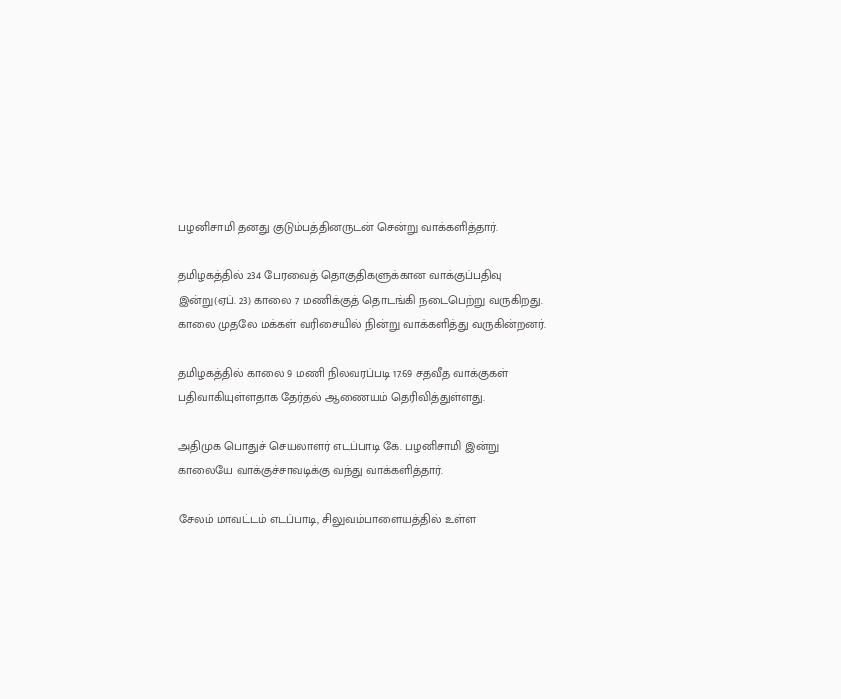பழனிசாமி தனது குடும்பத்தினருடன் சென்று வாக்களித்தார்.

தமிழகத்தில் 234 பேரவைத் தொகுதிகளுக்கான வாக்குப்பதிவு இன்று(ஏப். 23) காலை 7 மணிக்குத் தொடங்கி நடைபெற்று வருகிறது. காலை முதலே மக்கள் வரிசையில் நின்று வாக்களித்து வருகின்றனர்.

தமிழகத்தில் காலை 9 மணி நிலவரப்படி 17.69 சதவீத வாக்குகள் பதிவாகியுள்ளதாக தேர்தல் ஆணையம் தெரிவித்துள்ளது.

அதிமுக பொதுச் செயலாளர் எடப்பாடி கே. பழனிசாமி இன்று காலையே வாக்குச்சாவடிக்கு வந்து வாக்களித்தார்.

சேலம் மாவட்டம் எடப்பாடி, சிலுவம்பாளையத்தில் உள்ள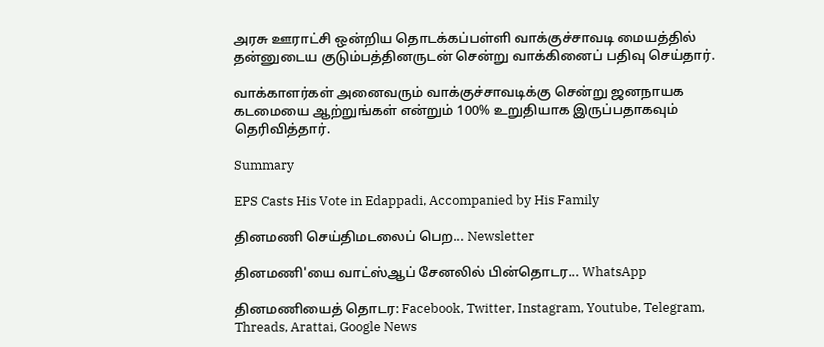அரசு ஊராட்சி ஒன்றிய தொடக்கப்பள்ளி வாக்குச்சாவடி மையத்தில் தன்னுடைய குடும்பத்தினருடன் சென்று வாக்கினைப் பதிவு செய்தார்.

வாக்காளர்கள் அனைவரும் வாக்குச்சாவடிக்கு சென்று ஜனநாயக கடமையை ஆற்றுங்கள் என்றும் 100% உறுதியாக இருப்பதாகவும் தெரிவித்தார்.

Summary

EPS Casts His Vote in Edappadi, Accompanied by His Family

தினமணி செய்திமடலைப் பெற... Newsletter

தினமணி'யை வாட்ஸ்ஆப் சேனலில் பின்தொடர... WhatsApp

தினமணியைத் தொடர: Facebook, Twitter, Instagram, Youtube, Telegram, Threads, Arattai, Google News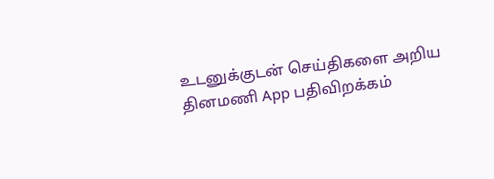உடனுக்குடன் செய்திகளை அறிய தினமணி App பதிவிறக்கம்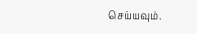செய்யவும்.